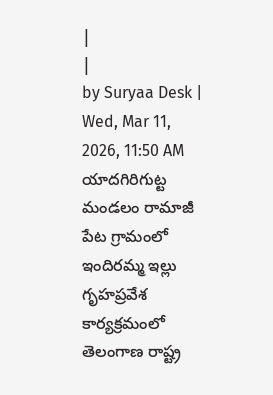|
|
by Suryaa Desk | Wed, Mar 11, 2026, 11:50 AM
యాదగిరిగుట్ట మండలం రామాజీ పేట గ్రామంలో ఇందిరమ్మ ఇల్లు గృహప్రవేశ కార్యక్రమంలో తెలంగాణ రాష్ట్ర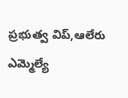ప్రభుత్వ విప్,ఆలేరు ఎమ్మెల్యే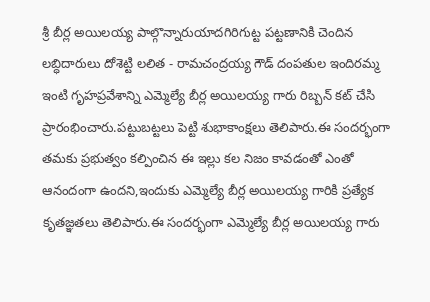శ్రీ బీర్ల అయిలయ్య పాల్గొన్నారుయాదగిరిగుట్ట పట్టణానికి చెందిన లబ్ధిదారులు దోశెట్టి లలిత - రామచంద్రయ్య గౌడ్ దంపతుల ఇందిరమ్మ ఇంటి గృహప్రవేశాన్ని ఎమ్మెల్యే బీర్ల అయిలయ్య గారు రిబ్బన్ కట్ చేసి ప్రారంభించారు.పట్టుబట్టలు పెట్టి శుభాకాంక్షలు తెలిపారు.ఈ సందర్భంగా తమకు ప్రభుత్వం కల్పించిన ఈ ఇల్లు కల నిజం కావడంతో ఎంతో ఆనందంగా ఉందని,ఇందుకు ఎమ్మెల్యే బీర్ల అయిలయ్య గారికి ప్రత్యేక కృతజ్ఞతలు తెలిపారు.ఈ సందర్భంగా ఎమ్మెల్యే బీర్ల అయిలయ్య గారు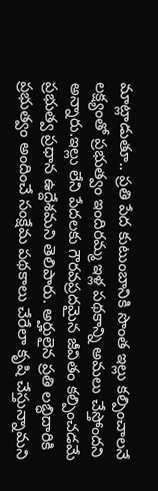మాట్లాడుతూ.. ప్రతి పేద కుటుంబానికి సొంత ఇల్లు కల్పించాలనే లక్ష్యంతో ప్రభుత్వం ఇందిరమ్మ ఇళ్ల పథకాన్ని అమలు చేస్తోందని అన్నారు.ఇల్లు లేని పేదలకు గౌరవప్రదమైన జీవితం కల్పించడమే ప్రభుత్వ ప్రధాన ఉద్దేశమని తెలిపారు. అర్హులైన ప్రతి లబ్ధిదారికి ప్రభుత్వం అందించే సంక్షేమ పథకాలు చేరేలా కృషి చేస్తున్నామని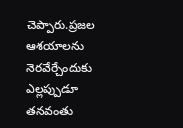చెప్పారు.ప్రజల ఆశయాలను నెరవేర్చేందుకు ఎల్లప్పుడూ తనవంతు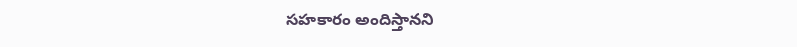సహకారం అందిస్తానని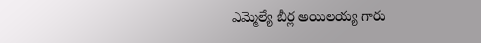ఎమ్మెల్యే బీర్ల అయిలయ్య గారు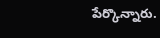పేర్కొన్నారు.